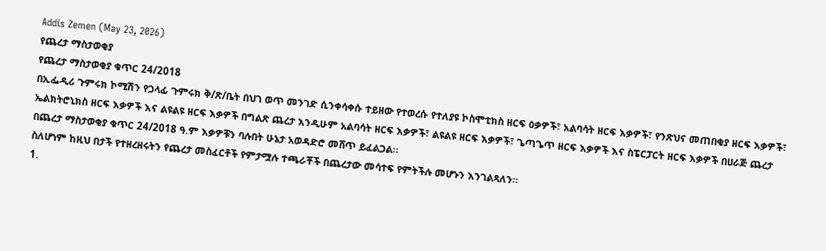Addis Zemen (May 23, 2026)
የጨረታ ማስታወቂያ
የጨረታ ማስታወቂያ ቁጥር 24/2018
በኢፌዲሪ ጉምሩክ ኮሚሽን የጋላፊ ጉምሩክ ቅ/ጽ/ቤት በህገ ወጥ መንገድ ሲንቀሳቀሱ ተይዘው የተወረሱ የተለያዩ ኮስሞቲክስ ዘርፍ ዕቃዎች፣ አልባሳት ዘርፍ እቃዎች፣ የንጽህና መጠበቂያ ዘርፍ እቃዎች፣ ኤልክትሮኒክስ ዘርፍ እቃዎች እና ልዩልዩ ዘርፍ እቃዎች በግልጽ ጨረታ እንዲሁም አልባሳት ዘርፍ እቃዎች፣ ልዩልዩ ዘርፍ እቃዎች፣ ጌጣጌጥ ዘርፍ እቃዎች እና ስፔርፓርት ዘርፍ እቃዎች በሀራጅ ጨረታ በጨረታ ማስታወቂያ ቁጥር 24/2018 ዓ.ም እቃዎቹን ባሉበት ሁኔታ አወዳድሮ መሸጥ ይፈልጋል፡፡
ስለሆነም ከዚህ በታች የተዘረዘሩትን የጨረታ መስፈርቶች የምታሟሉ ተጫራቾች በጨረታው መሳተፍ የምትችሉ መሆኑን እንገልጻለን፡፡
1.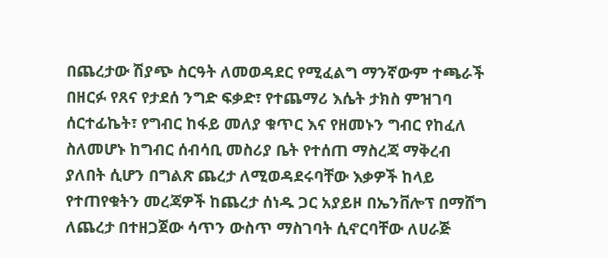በጨረታው ሽያጭ ስርዓት ለመወዳደር የሚፈልግ ማንኛውም ተጫራች በዘርፉ የጸና የታደሰ ንግድ ፍቃድ፣ የተጨማሪ እሴት ታክስ ምዝገባ ሰርተፊኬት፣ የግብር ከፋይ መለያ ቁጥር እና የዘመኑን ግብር የከፈለ ስለመሆኑ ከግብር ሰብሳቢ መስሪያ ቤት የተሰጠ ማስረጃ ማቅረብ ያለበት ሲሆን በግልጽ ጨረታ ለሚወዳደሩባቸው እቃዎች ከላይ የተጠየቁትን መረጃዎች ከጨረታ ሰነዱ ጋር አያይዞ በኤንቨሎፕ በማሸግ ለጨረታ በተዘጋጀው ሳጥን ውስጥ ማስገባት ሲኖርባቸው ለሀራጅ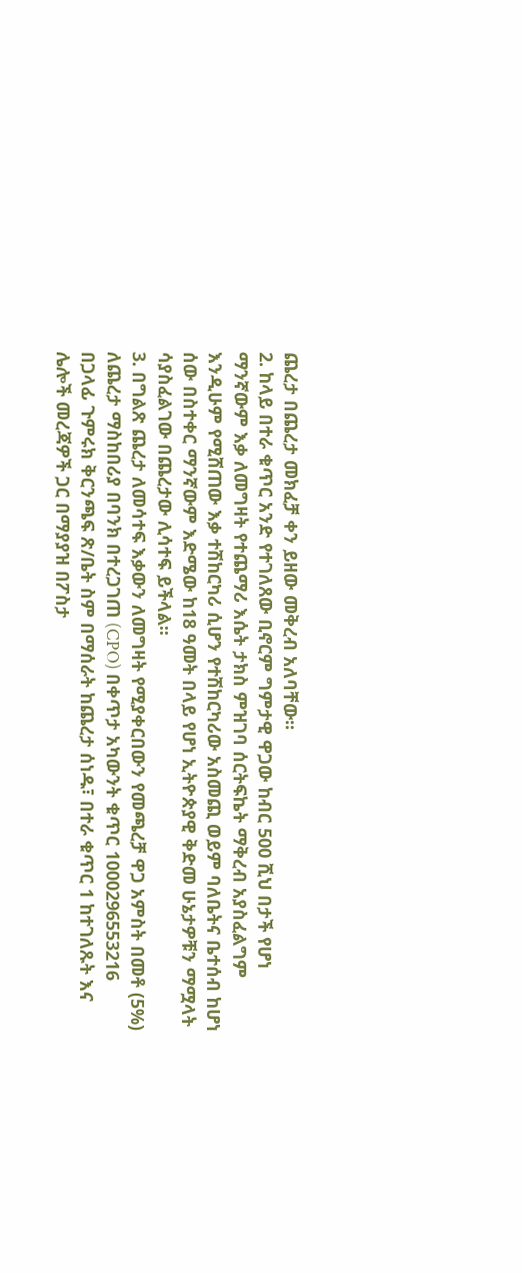ጨረታ በጨረታ መክፈቻ ቀን ይዘው መቅረብ አለባቸው፡፡
2. ከላይ በተራ ቁጥር አንድ የተገለጸው ቢኖርም ግምታዊ ዋጋው ከብር 500 ሺህ በታች የሆነ ማንኛውም እቃ ለመግዛት የተጨማሪ እሴት ታክስ ምዝገባ ሰርትፍኬት ማቅረብ አያስፈልግም እንዲሁም የሚሸጠው እቃ ተሽከርካሪ ሲሆን የተሽከርካሪው አስመጪ ወይም ባለቤትና ቤተሰብ ከሆነ ሰው በስተቀር ማንኛውም እድሜው ከ18 ዓመት በላይ የሆነ ኢትዮጵያዊ ቅድመ ሁኔታዎቹን ማሟላት ሳያስፈልገው በጨረታው ሊሳተፍ ይችላል፡፡
3. በግልጽ ጨረታ ለመሳተፍ እቃውን ለመግዛት የሚያቀርበውን የመጫረቻ ዋጋ አምስት በመቶ (5%) ለጨረታ ማስከበሪያ በባንክ በተረጋገጠ (CPO) በቀጥታ አካውንት ቁጥር 1000296553216 በጋላፊ ጉምሩክ ቅርንጫፍ ጽ/ቤት ስም በማሰራት ከጨረታ ሰነዱ፣ በተራ ቁጥር 1 ከተገለጹት እና ሌሎች መረጃዎች ጋር በማያያዝ በፖስታ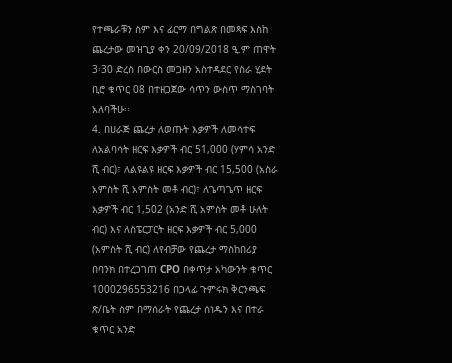የተጫራቹን ስም እና ፊርማ በግልጽ በመጻፍ እስከ ጨረታው መዝጊያ ቀን 20/09/2018 ዒ.ም ጠዋት 3፡30 ድረስ በውርስ መጋዘን አስተዳደር የስራ ሂደት ቢሮ ቁጥር 08 በተዘጋጀው ሳጥን ውስጥ ማስገባት አለባችሁ፡፡
4. በሀራጅ ጨረታ ለወጡት እቃዎች ለመሳተፍ ለአልባሳት ዘርፍ እቃዎች ብር 51,000 (ሃምሳ አንድ ሺ ብር)፣ ለልዩልዩ ዘርፍ እቃዎች ብር 15,500 (አስራ አምስት ሺ አምስት መቶ ብር)፣ ለጌጣጌጥ ዘርፍ እቃዎች ብር 1,502 (አንድ ሺ አምስት መቶ ሁለት ብር) እና ለስፔርፓርት ዘርፍ እቃዎች ብር 5,000 (አምስት ሺ ብር) ለየብቻው የጨረታ ማስከበሪያ በባንክ በተረጋገጠ CPO በቀጥታ አካውንት ቁጥር 1000296553216 በጋላፊ ጉምሩክ ቅርንጫፍ ጽ/ቤት ስም በማሰራት የጨረታ ሰነዱን እና በተራ ቁጥር አንድ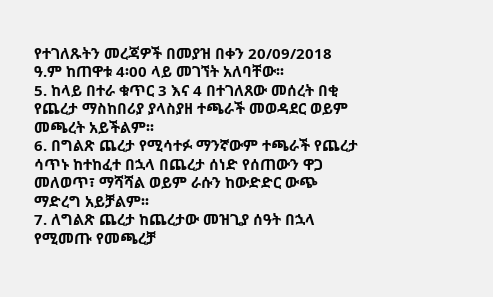የተገለጹትን መረጃዎች በመያዝ በቀን 20/09/2018 ዓ.ም ከጠዋቱ 4፡00 ላይ መገኘት አለባቸው፡፡
5. ከላይ በተራ ቁጥር 3 እና 4 በተገለጸው መሰረት በቂ የጨረታ ማስከበሪያ ያላስያዘ ተጫራች መወዳደር ወይም መጫረት አይችልም፡፡
6. በግልጽ ጨረታ የሚሳተፉ ማንኛውም ተጫራች የጨረታ ሳጥኑ ከተከፈተ በኋላ በጨረታ ሰነድ የሰጠውን ዋጋ መለወጥ፣ ማሻሻል ወይም ራሱን ከውድድር ውጭ ማድረግ አይቻልም፡፡
7. ለግልጽ ጨረታ ከጨረታው መዝጊያ ሰዓት በኋላ የሚመጡ የመጫረቻ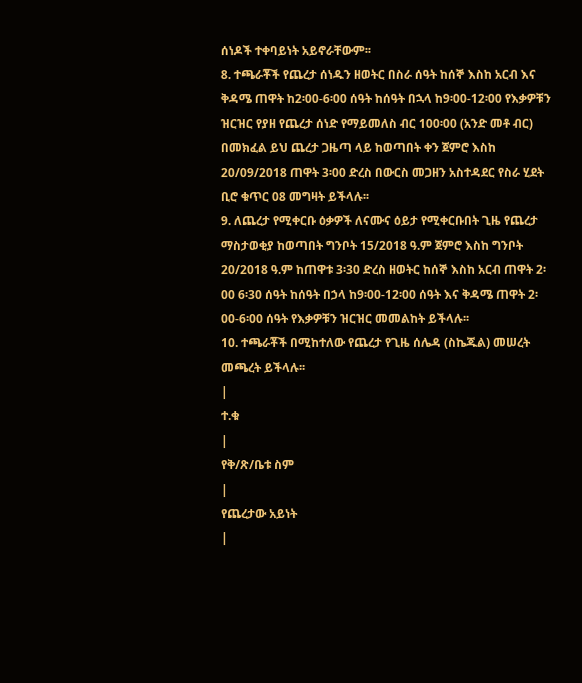ሰነዶች ተቀባይነት አይኖራቸውም፡፡
8. ተጫራቾች የጨረታ ሰነዱን ዘወትር በስራ ሰዓት ከሰኞ እስከ አርብ እና ቅዳሜ ጠዋት ከ2፡00-6፡00 ሰዓት ከሰዓት በኋላ ከ9፡00-12፡00 የእቃዎቹን ዝርዝር የያዘ የጨረታ ሰነድ የማይመለስ ብር 100፡00 (አንድ መቶ ብር) በመክፈል ይህ ጨረታ ጋዜጣ ላይ ከወጣበት ቀን ጀምሮ እስከ 20/09/2018 ጠዋት 3፡00 ድረስ በውርስ መጋዘን አስተዳደር የስራ ሂደት ቢሮ ቁጥር 08 መግዛት ይችላሉ፡፡
9. ለጨረታ የሚቀርቡ ዕቃዎች ለናሙና ዕይታ የሚቀርቡበት ጊዜ የጨረታ ማስታወቂያ ከወጣበት ግንቦት 15/2018 ዓ.ም ጀምሮ እስከ ግንቦት 20/2018 ዓ.ም ከጠዋቱ 3፡30 ድረስ ዘወትር ከሰኞ እስከ አርብ ጠዋት 2፡00 6፡30 ሰዓት ከሰዓት በኃላ ከ9፡00-12፡00 ሰዓት እና ቅዳሜ ጠዋት 2፡00-6፡00 ሰዓት የእቃዎቹን ዝርዝር መመልከት ይችላሉ፡፡
10. ተጫራቾች በሚከተለው የጨረታ የጊዜ ሰሌዳ (ስኬጁል) መሠረት መጫረት ይችላሉ፡፡
|
ተ.ቁ
|
የቅ/ጽ/ቤቱ ስም
|
የጨረታው አይነት
|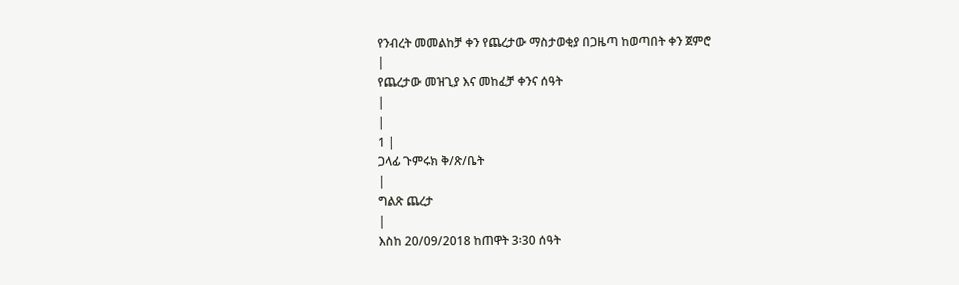የንብረት መመልከቻ ቀን የጨረታው ማስታወቂያ በጋዜጣ ከወጣበት ቀን ጀምሮ
|
የጨረታው መዝጊያ እና መከፈቻ ቀንና ሰዓት
|
|
1 |
ጋላፊ ጉምሩክ ቅ/ጽ/ቤት
|
ግልጽ ጨረታ
|
እስከ 20/09/2018 ከጠዋት 3፡30 ሰዓት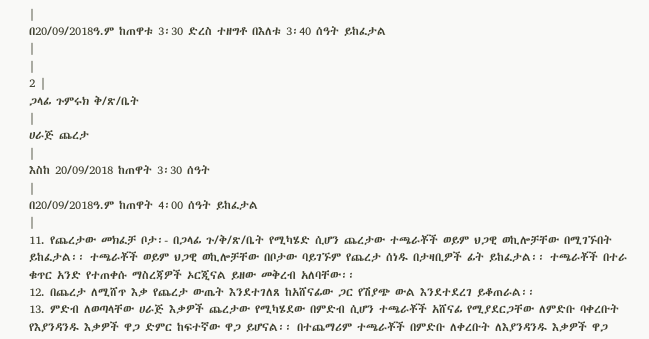|
በ20/09/2018ዓ.ም ከጠዋቱ 3፡30 ድረስ ተዘግቶ በእለቱ 3፡40 ሰዓት ይከፈታል
|
|
2 |
ጋላፊ ጉምሩክ ቅ/ጽ/ቤት
|
ሀራጅ ጨረታ
|
እስከ 20/09/2018 ከጠዋት 3፡30 ሰዓት
|
በ20/09/2018ዓ.ም ከጠዋት 4፡00 ሰዓት ይከፈታል
|
11. የጨረታው መክፈቻ ቦታ፡- በጋላፊ ጉ/ቅ/ጽ/ቤት የሚካሄድ ሲሆን ጨረታው ተጫራቾች ወይም ህጋዊ ወኪሎቻቸው በሚገኙበት ይከፈታል፡፡ ተጫራቾች ወይም ህጋዊ ወኪሎቻቸው በቦታው ባይገኙም የጨረታ ሰነዱ በታዛቢዎች ፊት ይከፈታል፡፡ ተጫራቾች በተራ ቁጥር አንድ የተጠቀሱ ማስረጃዎች ኦርጂናል ይዘው መቅረብ አለባቸው፡፡
12. በጨረታ ለሚሸጥ እቃ የጨረታ ውጤት እንደተገለጸ ከአሸናፊው ጋር የሽያጭ ውል እንደተደረገ ይቆጠራል፡፡
13. ምድብ ለወጣላቸው ሀራጅ እቃዎች ጨረታው የሚካሄደው በምድብ ሲሆን ተጫራቾች አሸናፊ የሚያደርጋቸው ለምድቡ ባቀረቡት የእያንዳንዱ እቃዎች ዋጋ ድምር ከፍተኛው ዋጋ ይሆናል፡፡ በተጨማሪም ተጫራቾች በምድቡ ለቀረቡት ለእያንዳንዱ እቃዎች ዋጋ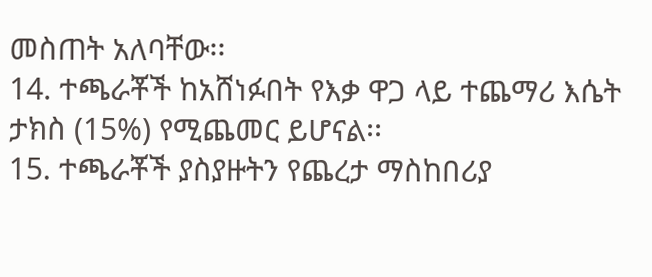መስጠት አለባቸው፡፡
14. ተጫራቾች ከአሸነፉበት የእቃ ዋጋ ላይ ተጨማሪ እሴት ታክስ (15%) የሚጨመር ይሆናል፡፡
15. ተጫራቾች ያስያዙትን የጨረታ ማስከበሪያ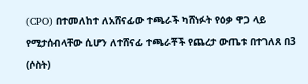(CPO) በተመለከተ ለአሸናፊው ተጫራች ካሸነፉት የዕቃ ዋጋ ላይ የሚታሰብላቸው ሲሆን ለተሸናፊ ተጫራቾች የጨረታ ውጤቱ በተገለጸ በ3 (ሶስት)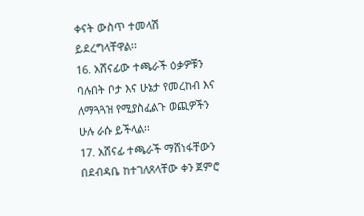ቀናት ውስጥ ተመላሽ ይደረግላቸዋል፡፡
16. አሸናፊው ተጫራች ዕቃዎቹን ባሉበት ቦታ እና ሁኔታ የመረከብ እና ለማጓጓዝ የሚያስፈልጉ ወጪዎችን ሁሉ ራሱ ይችላል፡፡
17. አሸናፊ ተጫራች ማሸነፋቸውን በደብዳቤ ከተገለጸላቸው ቀን ጀምሮ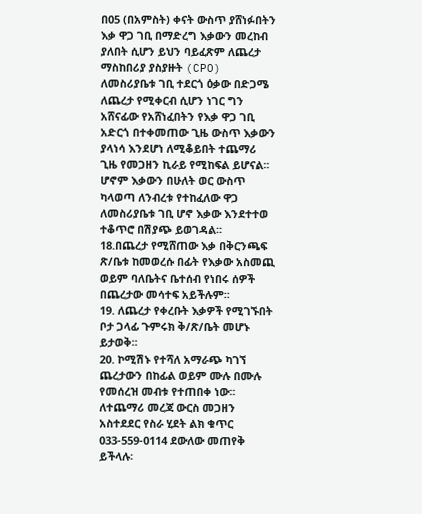በ05 (በአምስት) ቀናት ውስጥ ያሸነፉበትን እቃ ዋጋ ገቢ በማድረግ እቃውን መረከብ ያለበት ሲሆን ይህን ባይፈጽም ለጨረታ ማስከበሪያ ያስያዙት (CPO) ለመስሪያቤቱ ገቢ ተደርጎ ዕቃው በድጋሜ ለጨረታ የሚቀርብ ሲሆን ነገር ግን አሸናፊው የአሸነፈበትን የእቃ ዋጋ ገቢ አድርጎ በተቀመጠው ጊዜ ውስጥ እቃውን ያላነሳ እንደሆነ ለሚቆይበት ተጨማሪ ጊዜ የመጋዘን ኪራይ የሚከፍል ይሆናል፡፡ ሆኖም እቃውን በሁለት ወር ውስጥ ካላወጣ ለንብረቱ የተከፈለው ዋጋ ለመስሪያቤቱ ገቢ ሆኖ እቃው እንደተተወ ተቆጥሮ በሽያጭ ይወገዳል፡፡
18.በጨረታ የሚሸጠው እቃ በቅርንጫፍ ጽ/ቤቱ ከመወረሱ በፊት የእቃው አስመጪ ወይም ባለቤትና ቤተሰብ የነበሩ ሰዎች በጨረታው መሳተፍ አይችሉም፡፡
19. ለጨረታ የቀረቡት እቃዎች የሚገኙበት ቦታ ጋላፊ ጉምሩክ ቅ/ጽ/ቤት መሆኑ ይታወቅ፡፡
20. ኮሚሽኑ የተሻለ አማራጭ ካገኘ ጨረታውን በከፊል ወይም ሙሉ በሙሉ የመሰረዝ መብቱ የተጠበቀ ነው፡፡
ለተጨማሪ መረጃ ውርስ መጋዘን አስተደደር የስራ ሂደት ልክ ቁጥር 033-559-0114 ደውለው መጠየቅ ይችላሉ፡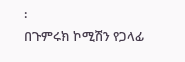፡
በጉምሩክ ኮሚሽን የጋላፊ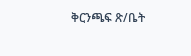ቅርንጫፍ ጽ/ቤት